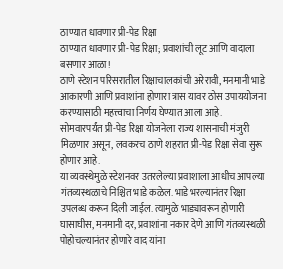ठाण्यात धावणार प्री-पेड रिक्षा
ठाण्यात धावणार प्री-पेड रिक्षा; प्रवाशांची लूट आणि वादाला बसणार आळा!
ठाणे स्टेशन परिसरातील रिक्षाचालकांची अरेरावी, मनमानी भाडे आकारणी आणि प्रवाशांना होणारा त्रास यावर ठोस उपाययोजना करण्यासाठी महत्त्वाचा निर्णय घेण्यात आला आहे.
सोमवारपर्यंत प्री-पेड रिक्षा योजनेला राज्य शासनाची मंजुरी मिळणार असून, लवकरच ठाणे शहरात प्री-पेड रिक्षा सेवा सुरू होणार आहे.
या व्यवस्थेमुळे स्टेशनवर उतरलेल्या प्रवाशाला आधीच आपल्या गंतव्यस्थळाचे निश्चित भाडे कळेल. भाडे भरल्यानंतर रिक्षा उपलब्ध करून दिली जाईल. त्यामुळे भाड्यावरून होणारी घासाघीस, मनमानी दर, प्रवाशांना नकार देणे आणि गंतव्यस्थळी पोहोचल्यानंतर होणारे वाद यांना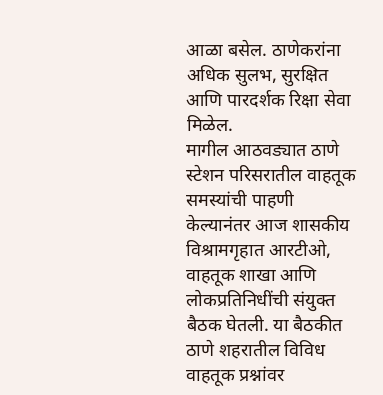आळा बसेल. ठाणेकरांना अधिक सुलभ, सुरक्षित आणि पारदर्शक रिक्षा सेवा मिळेल.
मागील आठवड्यात ठाणे स्टेशन परिसरातील वाहतूक समस्यांची पाहणी केल्यानंतर आज शासकीय विश्रामगृहात आरटीओ, वाहतूक शाखा आणि लोकप्रतिनिधींची संयुक्त बैठक घेतली. या बैठकीत ठाणे शहरातील विविध वाहतूक प्रश्नांवर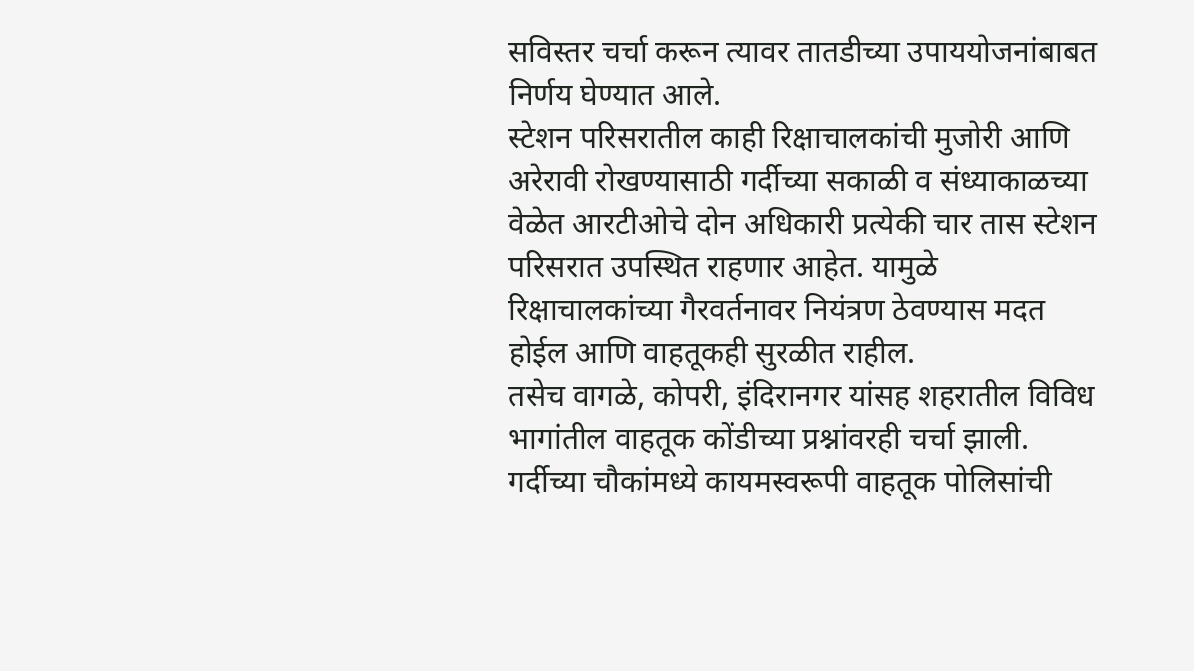सविस्तर चर्चा करून त्यावर तातडीच्या उपाययोजनांबाबत निर्णय घेण्यात आले.
स्टेशन परिसरातील काही रिक्षाचालकांची मुजोरी आणि अरेरावी रोखण्यासाठी गर्दीच्या सकाळी व संध्याकाळच्या वेळेत आरटीओचे दोन अधिकारी प्रत्येकी चार तास स्टेशन परिसरात उपस्थित राहणार आहेत. यामुळे रिक्षाचालकांच्या गैरवर्तनावर नियंत्रण ठेवण्यास मदत होईल आणि वाहतूकही सुरळीत राहील.
तसेच वागळे, कोपरी, इंदिरानगर यांसह शहरातील विविध भागांतील वाहतूक कोंडीच्या प्रश्नांवरही चर्चा झाली. गर्दीच्या चौकांमध्ये कायमस्वरूपी वाहतूक पोलिसांची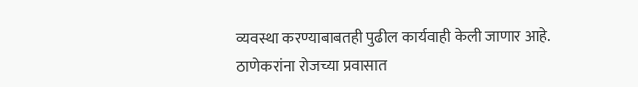व्यवस्था करण्याबाबतही पुढील कार्यवाही केली जाणार आहे.
ठाणेकरांना रोजच्या प्रवासात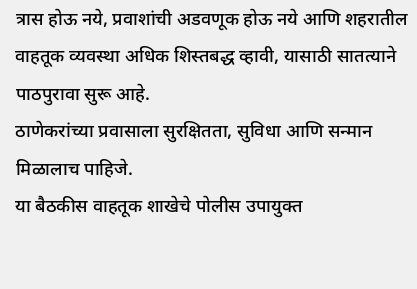त्रास होऊ नये, प्रवाशांची अडवणूक होऊ नये आणि शहरातील वाहतूक व्यवस्था अधिक शिस्तबद्ध व्हावी, यासाठी सातत्याने पाठपुरावा सुरू आहे.
ठाणेकरांच्या प्रवासाला सुरक्षितता, सुविधा आणि सन्मान मिळालाच पाहिजे.
या बैठकीस वाहतूक शाखेचे पोलीस उपायुक्त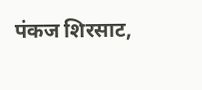पंकज शिरसाट,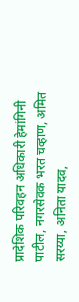प्रादेशिक परिवहन अधिकारी हेमांगिनी पाटील, नगरसेवक भरत चव्हाण, अमित सरय्या, अनिता यादव,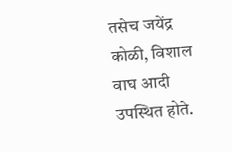तसेच जयेंद्र कोळी, विशाल वाघ आदी उपस्थित होते.